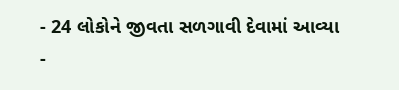- 24 લોકોને જીવતા સળગાવી દેવામાં આવ્યા
-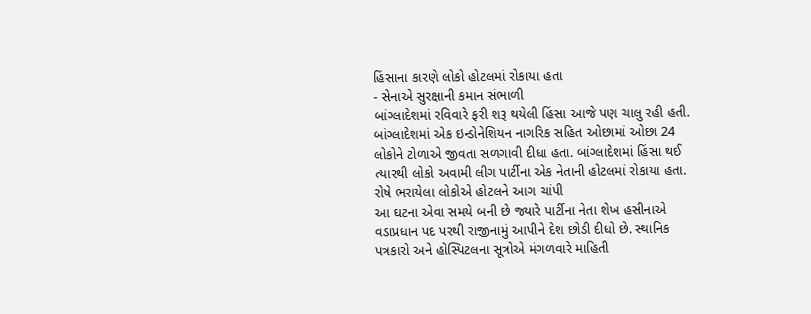હિંસાના કારણે લોકો હોટલમાં રોકાયા હતા
- સેનાએ સુરક્ષાની કમાન સંભાળી
બાંગ્લાદેશમાં રવિવારે ફરી શરૂ થયેલી હિંસા આજે પણ ચાલુ રહી હતી. બાંગ્લાદેશમાં એક ઇન્ડોનેશિયન નાગરિક સહિત ઓછામાં ઓછા 24 લોકોને ટોળાએ જીવતા સળગાવી દીધા હતા. બાંગ્લાદેશમાં હિંસા થઈ ત્યારથી લોકો અવામી લીગ પાર્ટીના એક નેતાની હોટલમાં રોકાયા હતા.
રોષે ભરાયેલા લોકોએ હોટલને આગ ચાંપી
આ ઘટના એવા સમયે બની છે જ્યારે પાર્ટીના નેતા શેખ હસીનાએ વડાપ્રધાન પદ પરથી રાજીનામું આપીને દેશ છોડી દીધો છે. સ્થાનિક પત્રકારો અને હોસ્પિટલના સૂત્રોએ મંગળવારે માહિતી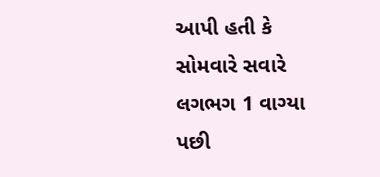આપી હતી કે સોમવારે સવારે લગભગ 1 વાગ્યા પછી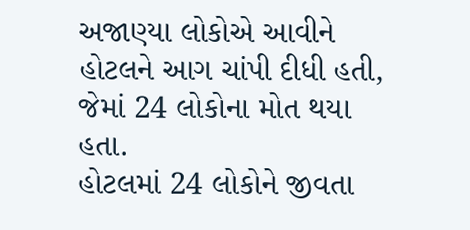અજાણ્યા લોકોએ આવીને હોટલને આગ ચાંપી દીધી હતી, જેમાં 24 લોકોના મોત થયા હતા.
હોટલમાં 24 લોકોને જીવતા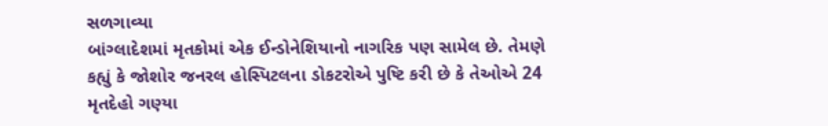સળગાવ્યા
બાંગ્લાદેશમાં મૃતકોમાં એક ઈન્ડોનેશિયાનો નાગરિક પણ સામેલ છે. તેમણે કહ્યું કે જોશોર જનરલ હોસ્પિટલના ડોકટરોએ પુષ્ટિ કરી છે કે તેઓએ 24 મૃતદેહો ગણ્યા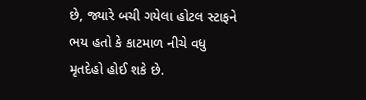છે, જ્યારે બચી ગયેલા હોટલ સ્ટાફને ભય હતો કે કાટમાળ નીચે વધુ મૃતદેહો હોઈ શકે છે.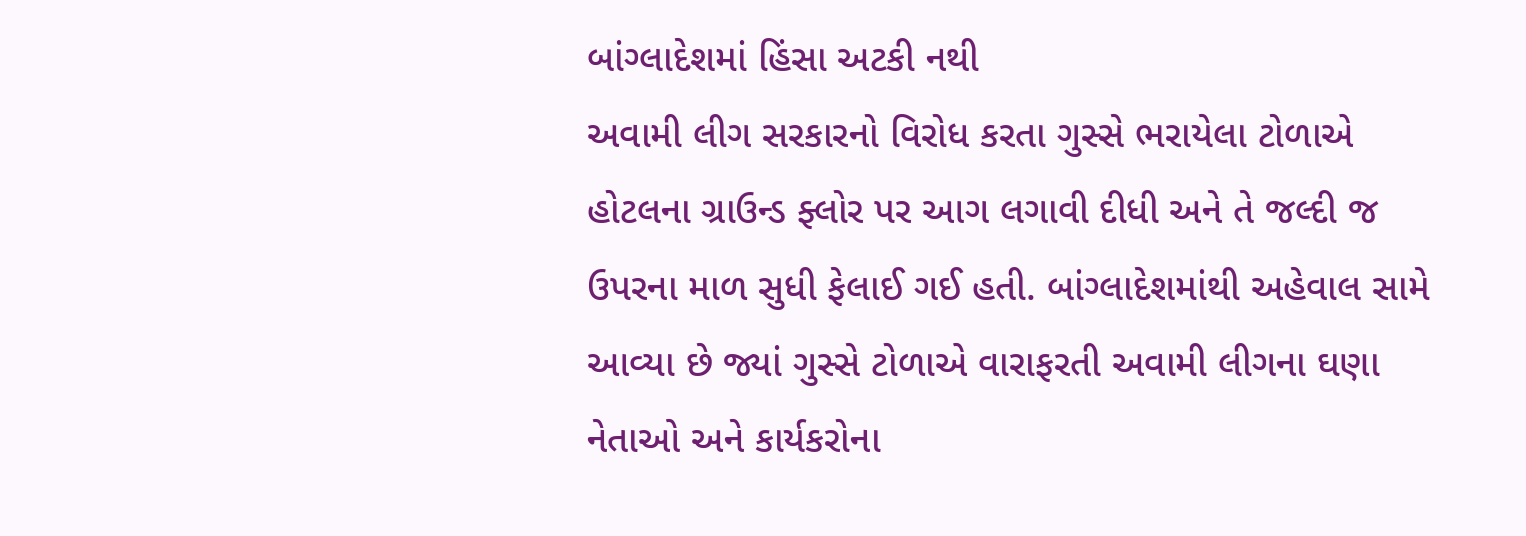બાંગ્લાદેશમાં હિંસા અટકી નથી
અવામી લીગ સરકારનો વિરોધ કરતા ગુસ્સે ભરાયેલા ટોળાએ હોટલના ગ્રાઉન્ડ ફ્લોર પર આગ લગાવી દીધી અને તે જલ્દી જ ઉપરના માળ સુધી ફેલાઈ ગઈ હતી. બાંગ્લાદેશમાંથી અહેવાલ સામે આવ્યા છે જ્યાં ગુસ્સે ટોળાએ વારાફરતી અવામી લીગના ઘણા નેતાઓ અને કાર્યકરોના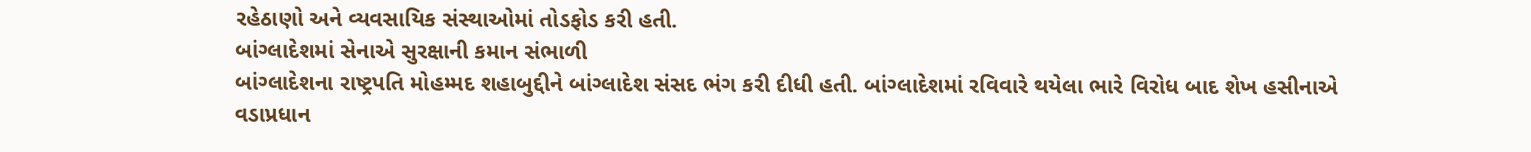રહેઠાણો અને વ્યવસાયિક સંસ્થાઓમાં તોડફોડ કરી હતી.
બાંગ્લાદેશમાં સેનાએ સુરક્ષાની કમાન સંભાળી
બાંગ્લાદેશના રાષ્ટ્રપતિ મોહમ્મદ શહાબુદ્દીને બાંગ્લાદેશ સંસદ ભંગ કરી દીધી હતી. બાંગ્લાદેશમાં રવિવારે થયેલા ભારે વિરોધ બાદ શેખ હસીનાએ વડાપ્રધાન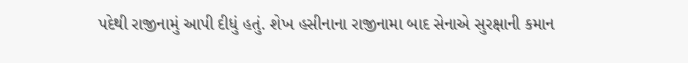પદેથી રાજીનામું આપી દીધું હતું. શેખ હસીનાના રાજીનામા બાદ સેનાએ સુરક્ષાની કમાન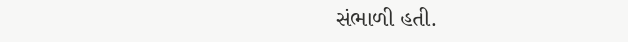સંભાળી હતી.